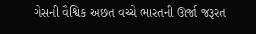ગેસની વૈશ્વિક અછત વચ્ચે ભારતની ઊર્જા જરૂરત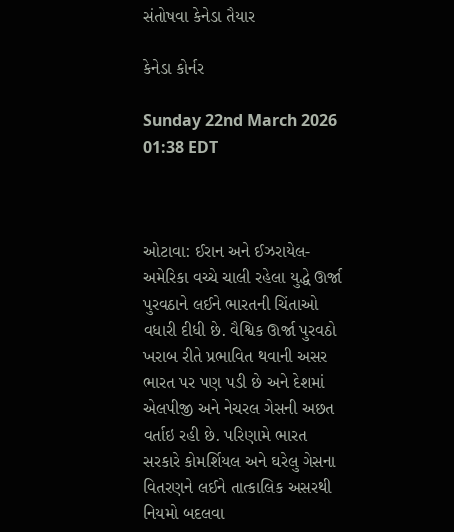સંતોષવા કેનેડા તૈયાર

કેનેડા કોર્નર

Sunday 22nd March 2026 01:38 EDT



ઓટાવા: ઈરાન અને ઈઝરાયેલ-અમેરિકા વચ્ચે ચાલી રહેલા યુદ્ધે ઊર્જા પુરવઠાને લઈને ભારતની ચિંતાઓ વધારી દીધી છે. વૈશ્વિક ઊર્જા પુરવઠો ખરાબ રીતે પ્રભાવિત થવાની અસર ભારત પર પણ પડી છે અને દેશમાં એલપીજી અને નેચરલ ગેસની અછત વર્તાઇ રહી છે. પરિણામે ભારત સરકારે કોમર્શિયલ અને ઘરેલુ ગેસના વિતરણને લઈને તાત્કાલિક અસરથી નિયમો બદલવા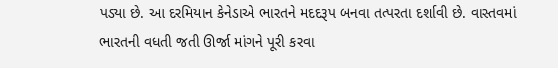પડ્યા છે. આ દરમિયાન કેનેડાએ ભારતને મદદરૂપ બનવા તત્પરતા દર્શાવી છે. વાસ્તવમાં ભારતની વધતી જતી ઊર્જા માંગને પૂરી કરવા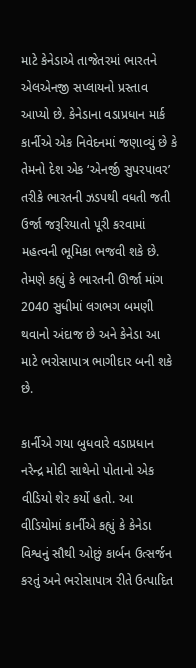માટે કેનેડાએ તાજેતરમાં ભારતને એલએનજી સપ્લાયનો પ્રસ્તાવ આપ્યો છે. કેનેડાના વડાપ્રધાન માર્ક કાર્નીએ એક નિવેદનમાં જણાવ્યું છે કે તેમનો દેશ એક ‘એનર્જી સુપરપાવર’ તરીકે ભારતની ઝડપથી વધતી જતી ઉર્જા જરૂરિયાતો પૂરી કરવામાં મહત્વની ભૂમિકા ભજવી શકે છે. તેમણે કહ્યું કે ભારતની ઊર્જા માંગ 2040 સુધીમાં લગભગ બમણી થવાનો અંદાજ છે અને કેનેડા આ માટે ભરોસાપાત્ર ભાગીદાર બની શકે છે.

કાર્નીએ ગયા બુધવારે વડાપ્રધાન નરેન્દ્ર મોદી સાથેનો પોતાનો એક વીડિયો શેર કર્યો હતો. આ વીડિયોમાં કાર્નીએ કહ્યું કે કેનેડા વિશ્વનું સૌથી ઓછું કાર્બન ઉત્સર્જન કરતું અને ભરોસાપાત્ર રીતે ઉત્પાદિત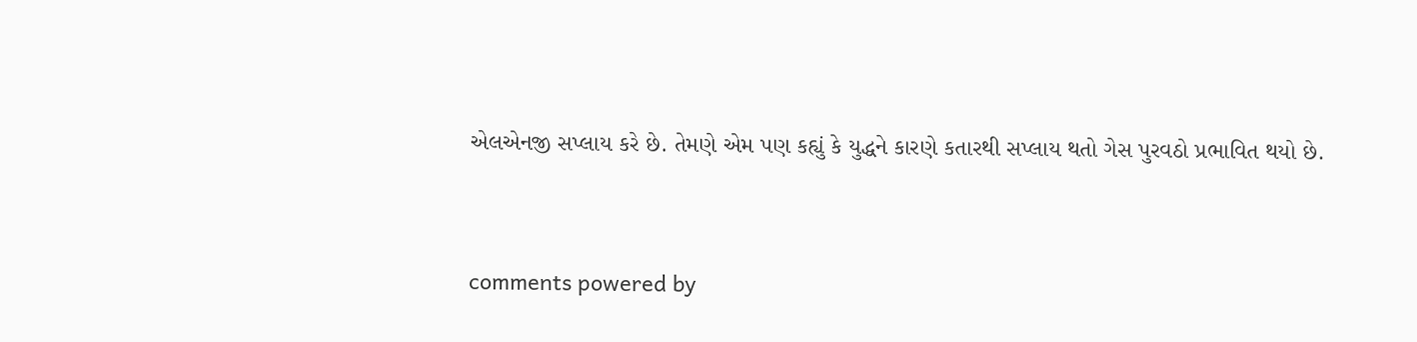એલએનજી સપ્લાય કરે છે. તેમણે એમ પણ કહ્યું કે યુદ્ધને કારણે કતારથી સપ્લાય થતો ગેસ પુરવઠો પ્રભાવિત થયો છે.


comments powered by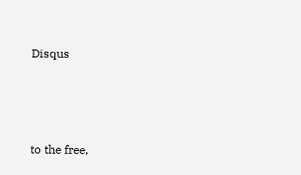Disqus



to the free,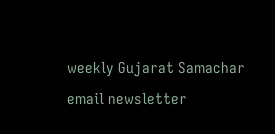weekly Gujarat Samachar email newsletter